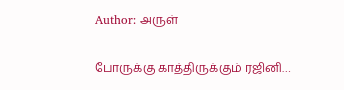Author: அருள்

போருக்கு காத்திருக்கும் ரஜினி…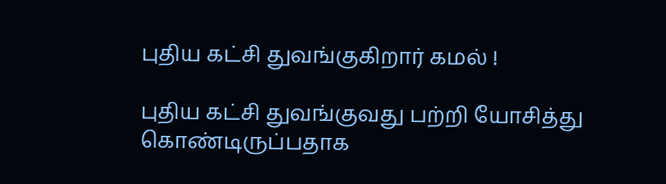புதிய கட்சி துவங்குகிறார் கமல் !

புதிய கட்சி துவங்குவது பற்றி யோசித்து கொண்டிருப்பதாக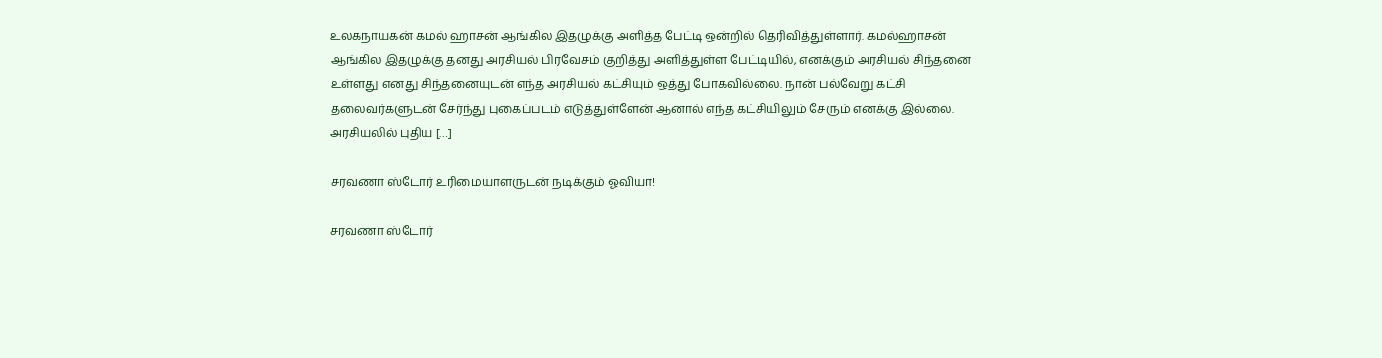உலகநாயகன் கமல் ஹாசன் ஆங்கில இதழுக்கு அளித்த பேட்டி ஒன்றில் தெரிவித்துள்ளார். கமல்ஹாசன் ஆங்கில இதழுக்கு தனது அரசியல் பிரவேசம் குறித்து அளித்துள்ள பேட்டியில், எனக்கும் அரசியல் சிந்தனை உள்ளது எனது சிந்தனையுடன் எந்த அரசியல் கட்சியும் ஒத்து போகவில்லை. நான் பல்வேறு கட்சி தலைவர்களுடன் சேர்ந்து புகைப்படம் எடுத்துள்ளேன் ஆனால் எந்த கட்சியிலும் சேரும் எனக்கு இல்லை. அரசியலில் புதிய […]

சரவணா ஸ்டோர் உரிமையாளருடன் நடிக்கும் ஓவியா!

சரவணா ஸ்டோர்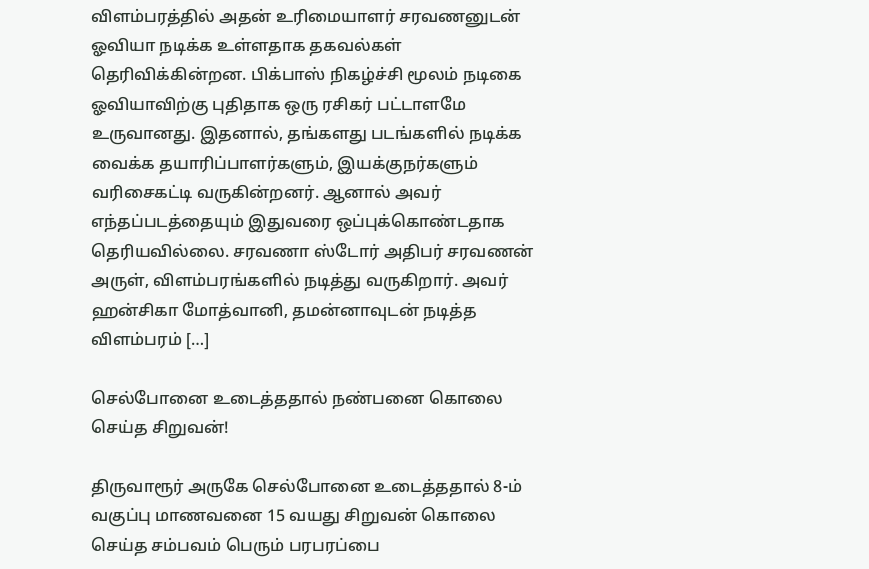விளம்பரத்தில் அதன் உரிமையாளர் சரவணனுடன் ஓவியா நடிக்க உள்ளதாக தகவல்கள் தெரிவிக்கின்றன. பிக்பாஸ் நிகழ்ச்சி மூலம் நடிகை ஓவியாவிற்கு புதிதாக ஒரு ரசிகர் பட்டாளமே உருவானது. இதனால், தங்களது படங்களில் நடிக்க வைக்க தயாரிப்பாளர்களும், இயக்குநர்களும் வரிசைகட்டி வருகின்றனர். ஆனால் அவர் எந்தப்படத்தையும் இதுவரை ஒப்புக்கொண்டதாக தெரியவில்லை. சரவணா ஸ்டோர் அதிபர் சரவணன் அருள், விளம்பரங்களில் நடித்து வருகிறார். அவர் ஹன்சிகா மோத்வானி, தமன்னாவுடன் நடித்த விளம்பரம் […]

செல்போனை உடைத்ததால் நண்பனை கொலை செய்த சிறுவன்!

திருவாரூர் அருகே செல்போனை உடைத்ததால் 8-ம் வகுப்பு மாணவனை 15 வயது சிறுவன் கொலை செய்த சம்பவம் பெரும் பரபரப்பை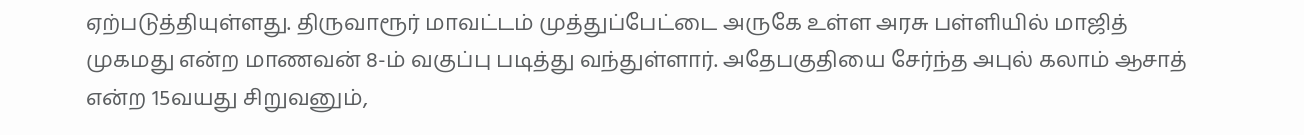ஏற்படுத்தியுள்ளது. திருவாரூர் மாவட்டம் முத்துப்பேட்டை அருகே உள்ள அரசு பள்ளியில் மாஜித் முகமது என்ற மாணவன் 8-ம் வகுப்பு படித்து வந்துள்ளார். அதேபகுதியை சேர்ந்த அபுல் கலாம் ஆசாத் என்ற 15வயது சிறுவனும்,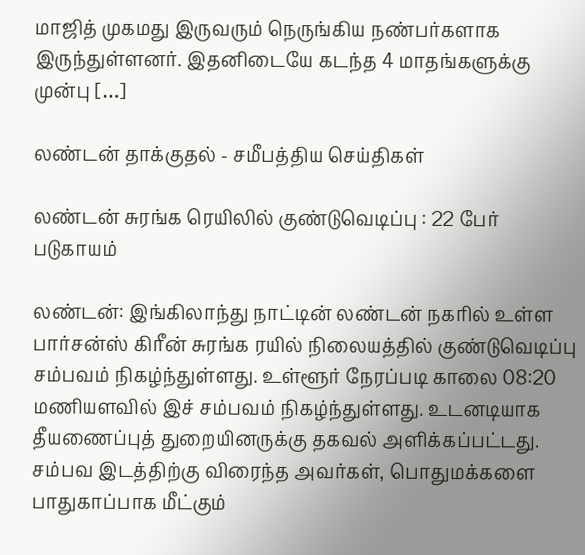மாஜித் முகமது இருவரும் நெருங்கிய நண்பர்களாக இருந்துள்ளனர். இதனிடையே கடந்த 4 மாதங்களுக்கு முன்பு […]

லண்டன் தாக்குதல் - சமீபத்திய செய்திகள்

லண்டன் சுரங்க ரெயிலில் குண்டுவெடிப்பு : 22 பேர் படுகாயம்

லண்டன்: இங்கிலாந்து நாட்டின் லண்டன் நகரில் உள்ள பார்சன்ஸ் கிரீன் சுரங்க ரயில் நிலையத்தில் குண்டுவெடிப்பு சம்பவம் நிகழ்ந்துள்ளது. உள்ளூர் நேரப்படி காலை 08:20 மணியளவில் இச் சம்பவம் நிகழ்ந்துள்ளது. உடனடியாக தீயணைப்புத் துறையினருக்கு தகவல் அளிக்கப்பட்டது. சம்பவ இடத்திற்கு விரைந்த அவர்கள், பொதுமக்களை பாதுகாப்பாக மீட்கும்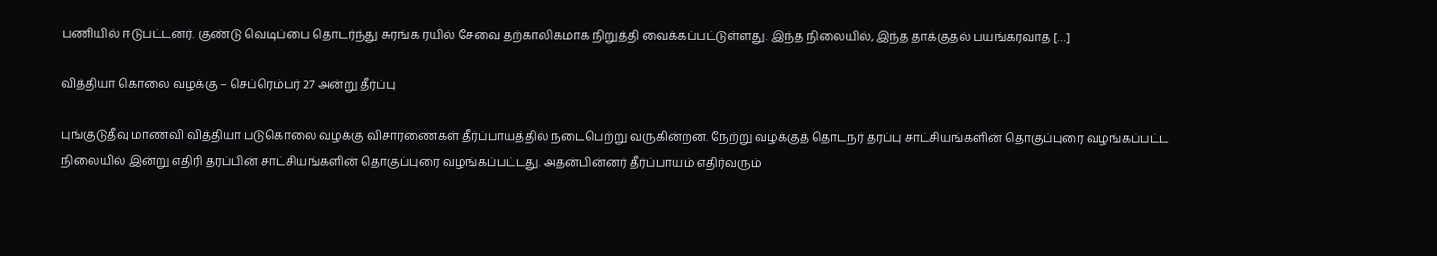பணியில் ஈடுபட்டனர். குண்டு வெடிப்பை தொடர்ந்து சுரங்க ரயில் சேவை தற்காலிகமாக நிறுத்தி வைக்கப்பட்டுள்ளது. இந்த நிலையில், இந்த தாக்குதல் பயங்கரவாத […]

வித்தியா கொலை வழக்கு – செப்ரெம்பர் 27 அன்று தீர்ப்பு

புங்குடுதீவு மாணவி வித்தியா படுகொலை வழக்கு விசாரணைகள் தீர்ப்பாயத்தில் நடைபெற்று வருகின்றன. நேற்று வழக்குத் தொடநர் தரப்பு சாட்சியங்களின் தொகுப்புரை வழங்கப்பட்ட நிலையில் இன்று எதிரி தரப்பின் சாட்சியங்களின் தொகுப்புரை வழங்கப்பட்டது. அதன்பின்னர் தீர்ப்பாயம் எதிர்வரும்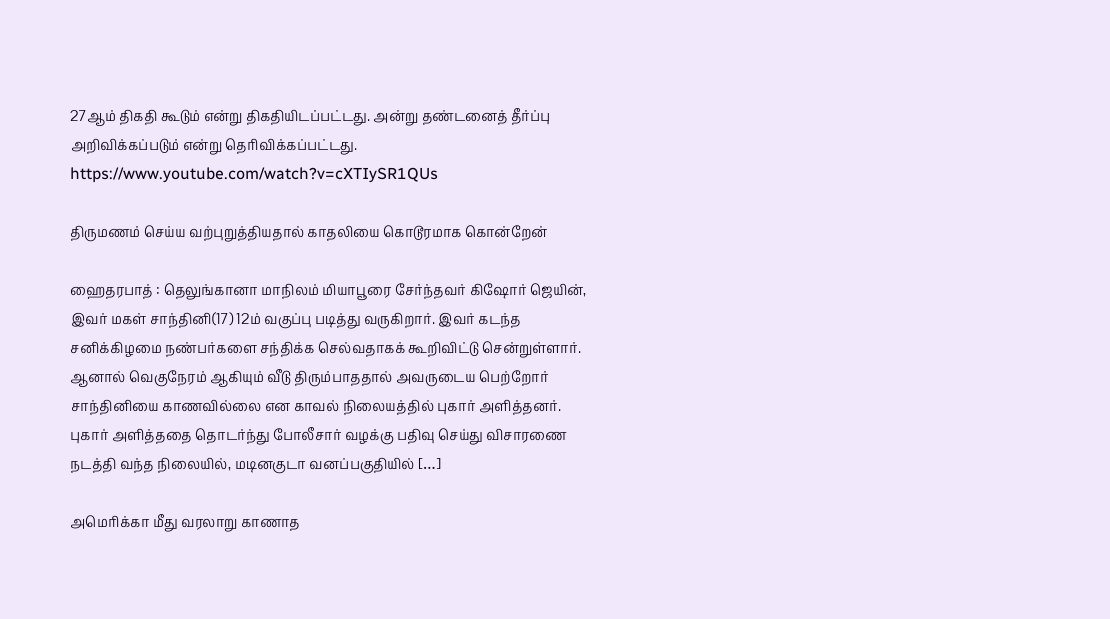27ஆம் திகதி கூடும் என்று திகதியிடப்பட்டது. அன்று தண்டனைத் தீர்ப்பு அறிவிக்கப்படும் என்று தெரிவிக்கப்பட்டது. https://www.youtube.com/watch?v=cXTIySR1QUs

திருமணம் செய்ய வற்புறுத்தியதால் காதலியை கொடூரமாக கொன்றேன்

ஹைதரபாத் : தெலுங்கானா மாநிலம் மியாபூரை சேர்ந்தவர் கிஷோர் ஜெயின், இவர் மகள் சாந்தினி(17) 12ம் வகுப்பு படித்து வருகிறார். இவர் கடந்த சனிக்கிழமை நண்பர்களை சந்திக்க செல்வதாகக் கூறிவிட்டு சென்றுள்ளார். ஆனால் வெகுநேரம் ஆகியும் வீடு திரும்பாததால் அவருடைய பெற்றோர் சாந்தினியை காணவில்லை என காவல் நிலையத்தில் புகார் அளித்தனர். புகார் அளித்ததை தொடர்ந்து போலீசார் வழக்கு பதிவு செய்து விசாரணை நடத்தி வந்த நிலையில், மடினகுடா வனப்பகுதியில் […]

அமெரிக்கா மீது வரலாறு காணாத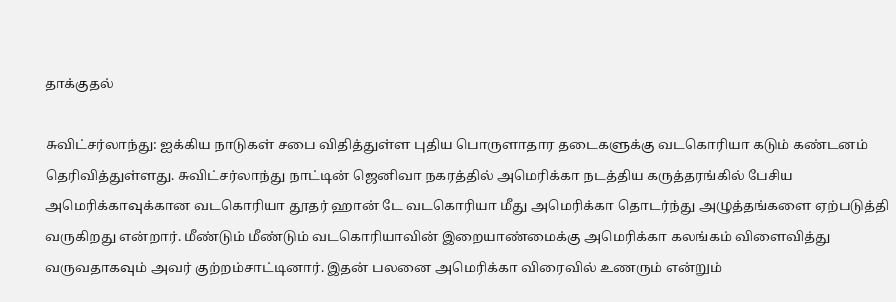தாக்குதல்

சுவிட்சர்லாந்து: ஐக்கிய நாடுகள் சபை விதித்துள்ள புதிய பொருளாதார தடைகளுக்கு வடகொரியா கடும் கண்டனம் தெரிவித்துள்ளது. சுவிட்சர்லாந்து நாட்டின் ஜெனிவா நகரத்தில் அமெரிக்கா நடத்திய கருத்தரங்கில் பேசிய அமெரிக்காவுக்கான வடகொரியா தூதர் ஹான் டே வடகொரியா மீது அமெரிக்கா தொடர்ந்து அழுத்தங்களை ஏற்படுத்தி வருகிறது என்றார். மீண்டும் மீண்டும் வடகொரியாவின் இறையாண்மைக்கு அமெரிக்கா கலங்கம் விளைவித்து வருவதாகவும் அவர் குற்றம்சாட்டினார். இதன் பலனை அமெரிக்கா விரைவில் உணரும் என்றும்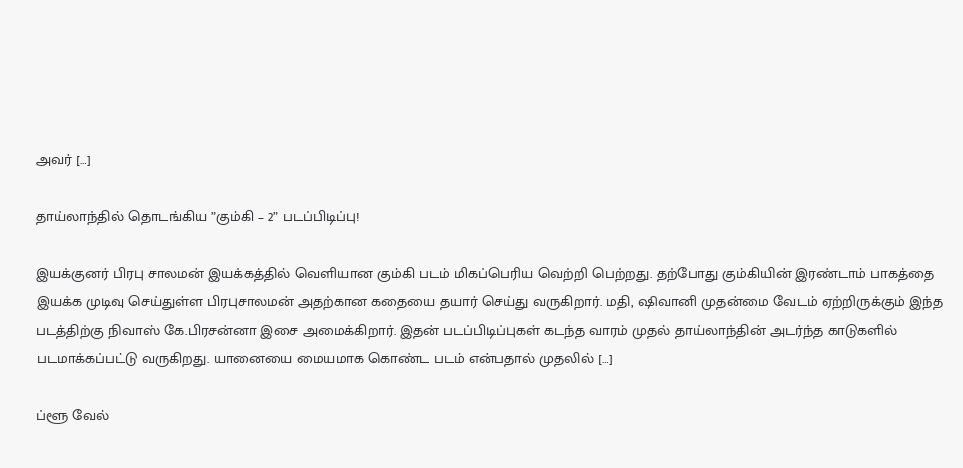அவர் […]

தாய்லாந்தில் தொடங்கிய ”கும்கி – 2” படப்பிடிப்பு!

இயக்குனர் பிரபு சாலமன் இயக்கத்தில் வெளியான கும்கி படம் மிகப்பெரிய வெற்றி பெற்றது. தற்போது கும்கியின் இரண்டாம் பாகத்தை இயக்க முடிவு செய்துள்ள பிரபுசாலமன் அதற்கான கதையை தயார் செய்து வருகிறார். மதி, ஷிவானி முதன்மை வேடம் ஏற்றிருக்கும் இந்த படத்திற்கு நிவாஸ் கே.பிரசன்னா இசை அமைக்கிறார். இதன் படப்பிடிப்புகள் கடந்த வாரம் முதல் தாய்லாந்தின் அடர்ந்த காடுகளில் படமாக்கப்பட்டு வருகிறது. யானையை மையமாக கொண்ட படம் என்பதால் முதலில் […]

ப்ளூ வேல்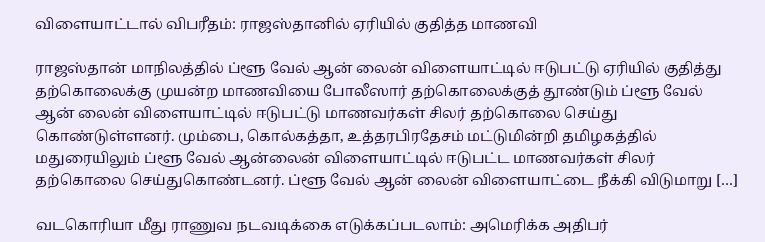விளையாட்டால் விபரீதம்: ராஜஸ்தானில் ஏரியில் குதித்த மாணவி

ராஜஸ்தான் மாநிலத்தில் ப்ளூ வேல் ஆன் லைன் விளையாட்டில் ஈடுபட்டு ஏரியில் குதித்து தற்கொலைக்கு முயன்ற மாணவியை போலீஸார் தற்கொலைக்குத் தூண்டும் ப்ளூ வேல் ஆன் லைன் விளையாட்டில் ஈடுபட்டு மாணவர்கள் சிலர் தற்கொலை செய்து கொண்டுள்ளனர். மும்பை, கொல்கத்தா, உத்தரபிரதேசம் மட்டுமின்றி தமிழகத்தில் மதுரையிலும் ப்ளூ வேல் ஆன்லைன் விளையாட்டில் ஈடுபட்ட மாணவர்கள் சிலர் தற்கொலை செய்துகொண்டனர். ப்ளூ வேல் ஆன் லைன் விளையாட்டை நீக்கி விடுமாறு […]

வடகொரியா மீது ராணுவ நடவடிக்கை எடுக்கப்படலாம்: அமெரிக்க அதிபர்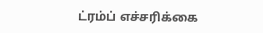ட்ரம்ப் எச்சரிக்கை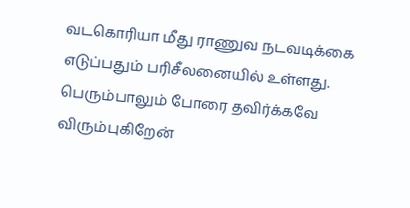வடகொரியா மீது ராணுவ நடவடிக்கை எடுப்பதும் பரிசீலனையில் உள்ளது. பெரும்பாலும் போரை தவிர்க்கவே விரும்புகிறேன்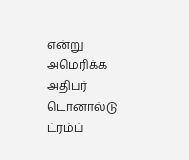என்று அமெரிக்க அதிபர் டொனால்டு ட்ரம்ப்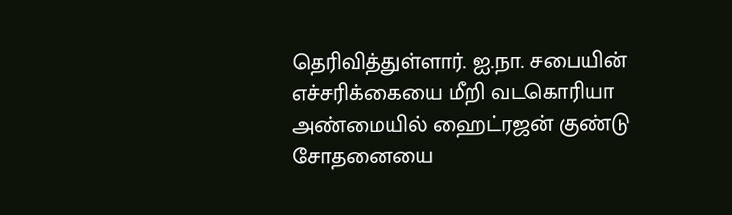தெரிவித்துள்ளார். ஐ.நா. சபையின் எச்சரிக்கையை மீறி வடகொரியா அண்மையில் ஹைட்ரஜன் குண்டு சோதனையை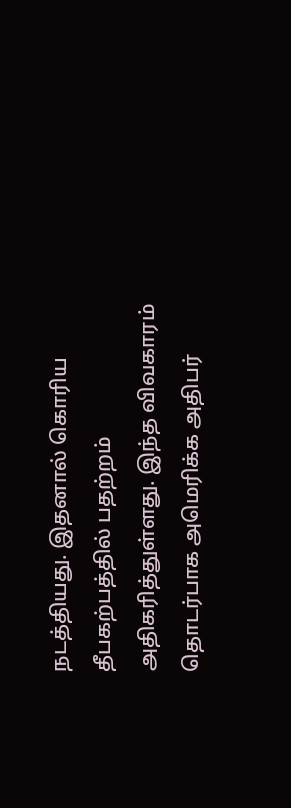நடத்தியது. இதனால் கொரிய தீபகற்பத்தில் பதற்றம் அதிகரித்துள்ளது. இந்த விவகாரம் தொடர்பாக அமெரிக்க அதிபர்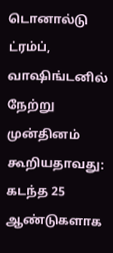டொனால்டு ட்ரம்ப், வாஷிங்டனில் நேற்று முன்தினம் கூறியதாவது: கடந்த 25 ஆண்டுகளாக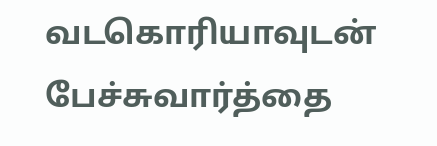வடகொரியாவுடன் பேச்சுவார்த்தை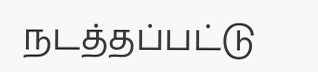நடத்தப்பட்டு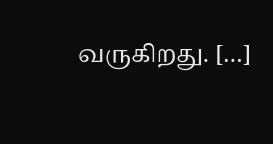வருகிறது. […]